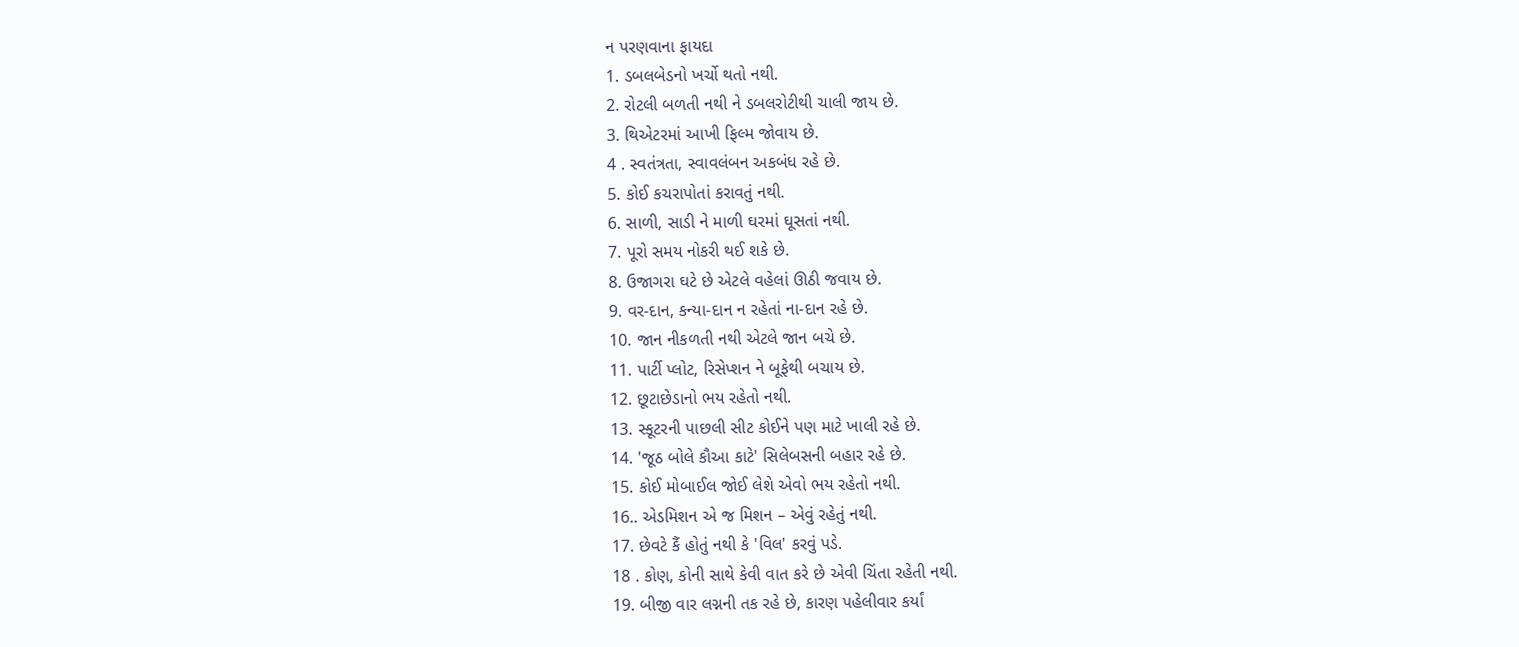ન પરણવાના ફાયદા
1. ડબલબેડનો ખર્ચો થતો નથી.
2. રોટલી બળતી નથી ને ડબલરોટીથી ચાલી જાય છે.
3. થિએટરમાં આખી ફિલ્મ જોવાય છે.
4 . સ્વતંત્રતા, સ્વાવલંબન અકબંધ રહે છે.
5. કોઈ કચરાપોતાં કરાવતું નથી.
6. સાળી, સાડી ને માળી ઘરમાં ઘૂસતાં નથી.
7. પૂરો સમય નોકરી થઈ શકે છે.
8. ઉજાગરા ઘટે છે એટલે વહેલાં ઊઠી જવાય છે.
9. વર-દાન, કન્યા-દાન ન રહેતાં ના-દાન રહે છે.
10. જાન નીકળતી નથી એટલે જાન બચે છે.
11. પાર્ટી પ્લોટ, રિસેપ્શન ને બૂફેથી બચાય છે.
12. છૂટાછેડાનો ભય રહેતો નથી.
13. સ્કૂટરની પાછલી સીટ કોઈને પણ માટે ખાલી રહે છે.
14. 'જૂઠ બોલે કૌઆ કાટે' સિલેબસની બહાર રહે છે.
15. કોઈ મોબાઈલ જોઈ લેશે એવો ભય રહેતો નથી.
16.. એડમિશન એ જ મિશન – એવું રહેતું નથી.
17. છેવટે કૈં હોતું નથી કે 'વિલ' કરવું પડે.
18 . કોણ, કોની સાથે કેવી વાત કરે છે એવી ચિંતા રહેતી નથી.
19. બીજી વાર લગ્નની તક રહે છે, કારણ પહેલીવાર કર્યાં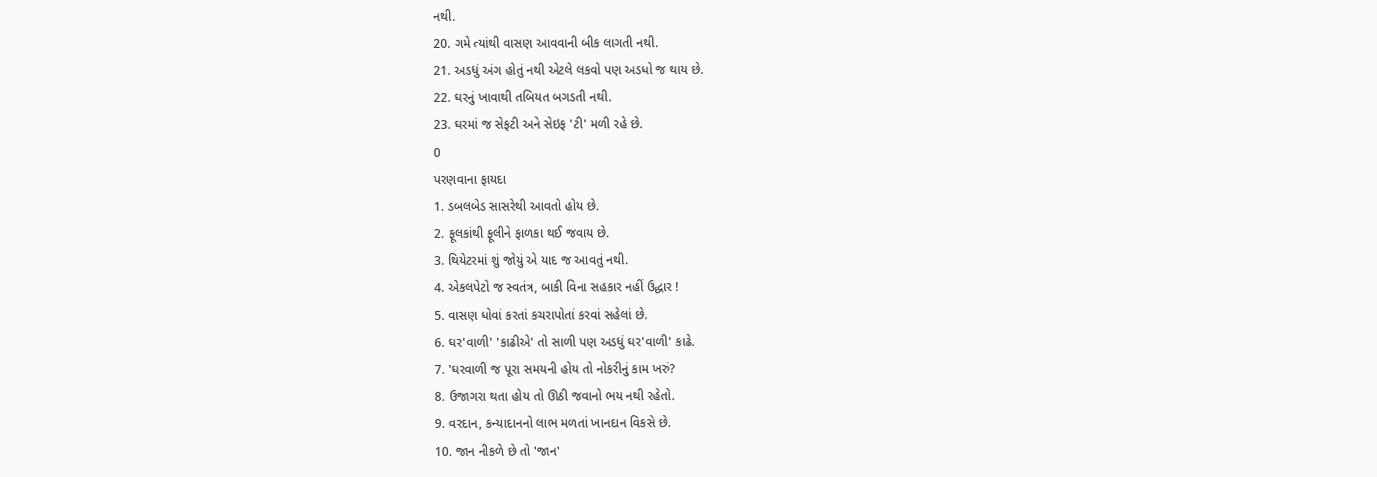નથી.
20. ગમે ત્યાંથી વાસણ આવવાની બીક લાગતી નથી.
21. અડધું અંગ હોતું નથી એટલે લકવો પણ અડધો જ થાય છે.
22. ઘરનું ખાવાથી તબિયત બગડતી નથી.
23. ઘરમાં જ સેફટી અને સેઇફ 'ટી' મળી રહે છે.
0
પરણવાના ફાયદા
1. ડબલબેડ સાસરેથી આવતો હોય છે.
2. ફૂલકાંથી ફૂલીને ફાળકા થઈ જવાય છે.
3. થિયેટરમાં શું જોયું એ યાદ જ આવતું નથી.
4. એકલપેટો જ સ્વતંત્ર, બાકી વિના સહકાર નહીં ઉદ્ધાર !
5. વાસણ ધોવાં કરતાં કચરાપોતાં કરવાં સહેલાં છે.
6. ઘર'વાળી' 'કાઢીએ' તો સાળી પણ અડધું ઘર'વાળી' કાઢે.
7. 'ઘરવાળી જ પૂરા સમયની હોય તો નોકરીનું કામ ખરું?
8. ઉજાગરા થતા હોય તો ઊઠી જવાનો ભય નથી રહેતો.
9. વરદાન, કન્યાદાનનો લાભ મળતાં ખાનદાન વિકસે છે.
10. જાન નીકળે છે તો 'જાન'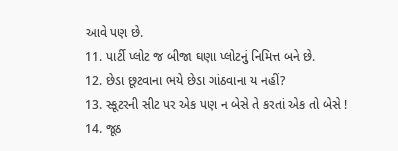આવે પણ છે.
11. પાર્ટી પ્લોટ જ બીજા ઘણા પ્લોટનું નિમિત્ત બને છે.
12. છેડા છૂટવાના ભયે છેડા ગાંઠવાના ય નહીં?
13. સ્કૂટરની સીટ પર એક પણ ન બેસે તે કરતાં એક તો બેસે !
14. જૂઠ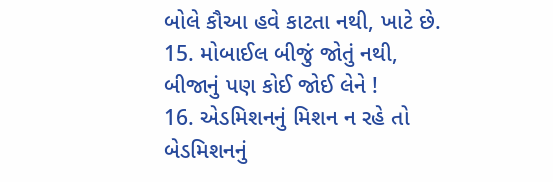બોલે કૌઆ હવે કાટતા નથી, ખાટે છે.
15. મોબાઈલ બીજું જોતું નથી, બીજાનું પણ કોઈ જોઈ લેને !
16. એડમિશનનું મિશન ન રહે તો બેડમિશનનું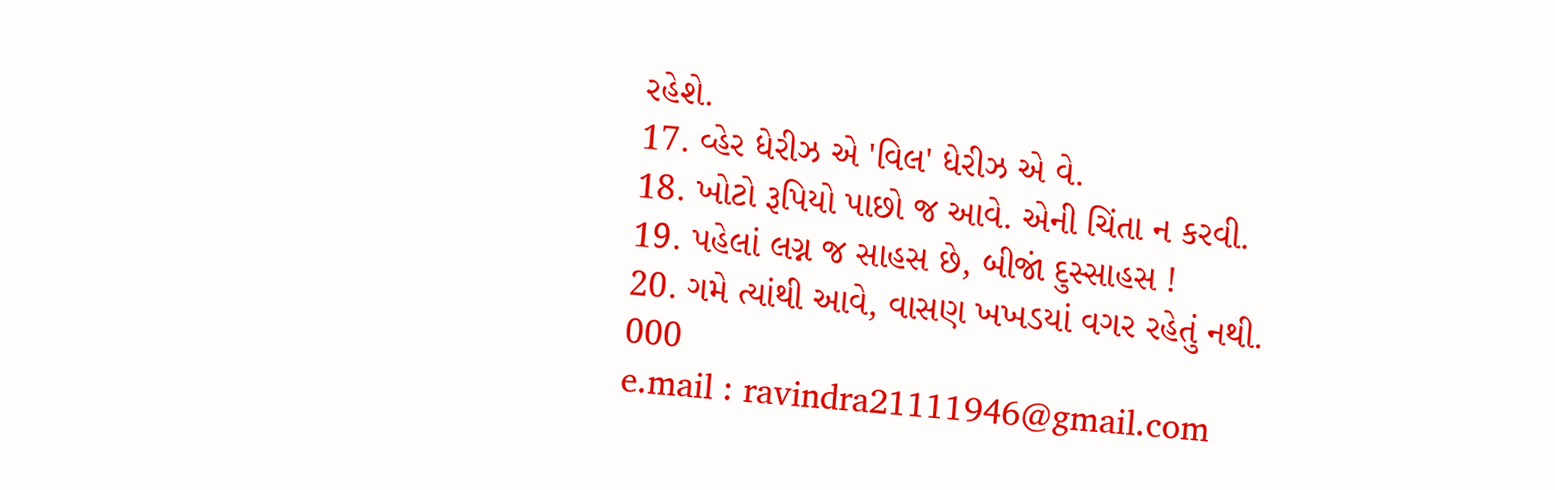રહેશે.
17. વ્હેર ધેરીઝ એ 'વિલ' ધેરીઝ એ વે.
18. ખોટો રૂપિયો પાછો જ આવે. એની ચિંતા ન કરવી.
19. પહેલાં લગ્ન જ સાહસ છે, બીજાં દુસ્સાહસ !
20. ગમે ત્યાંથી આવે, વાસણ ખખડયાં વગર રહેતું નથી.
000
e.mail : ravindra21111946@gmail.com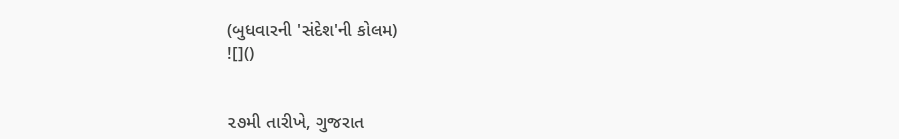(બુધવારની 'સંદેશ'ની કોલમ)
![]()


૨૭મી તારીખે, ગુજરાત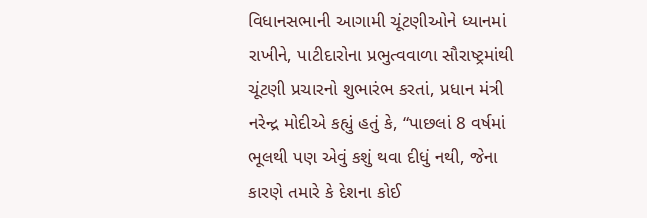વિધાનસભાની આગામી ચૂંટણીઓને ધ્યાનમાં રાખીને, પાટીદારોના પ્રભુત્વવાળા સૌરાષ્ટ્રમાંથી ચૂંટણી પ્રચારનો શુભારંભ કરતાં, પ્રધાન મંત્રી નરેન્દ્ર મોદીએ કહ્યું હતું કે, “પાછલાં 8 વર્ષમાં ભૂલથી પણ એવું કશું થવા દીધું નથી, જેના કારણે તમારે કે દેશના કોઈ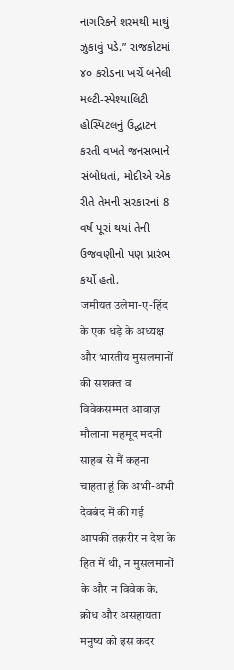નાગરિકને શરમથી માથું ઝુકાવું પડે.” રાજકોટમાં ૪૦ કરોડના ખર્ચે બનેલી મલ્ટી-સ્પેશ્યાલિટી હોસ્પિટલનું ઉદ્ઘાટન કરતી વખતે જનસભાને સંબોધતાં, મોદીએ એક રીતે તેમની સરકારનાં 8 વર્ષ પૂરાં થયાં તેની ઉજવણીનો પણ પ્રારંભ કર્યો હતો.
जमीयत उलेमा-ए-हिंद के एक धड़े के अध्यक्ष और भारतीय मुसलमानों की सशक्त व विवेकसम्मत आवाज़ मौलाना महमूद मदनी साहब से मैं कहना चाहता हूं कि अभी-अभी देवबंद में की गई आपकी तक़रीर न देश के हित में थी, न मुसलमानों के और न विवेक के. क्रोध और असहायता मनुष्य को इस कदर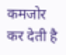कमजोर कर देती है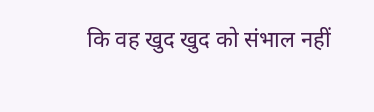कि वह खुद खुद को संभाल नहीं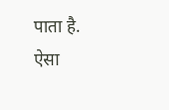पाता है. ऐसा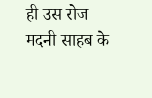ही उस रोज मदनी साहब के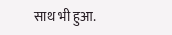साथ भी हुआ.